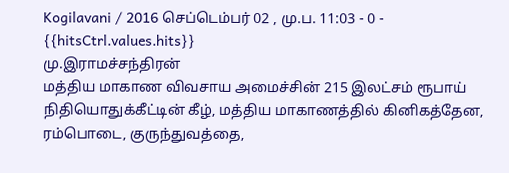Kogilavani / 2016 செப்டெம்பர் 02 , மு.ப. 11:03 - 0 - {{hitsCtrl.values.hits}}
மு.இராமச்சந்திரன்
மத்திய மாகாண விவசாய அமைச்சின் 215 இலட்சம் ரூபாய் நிதியொதுக்கீட்டின் கீழ், மத்திய மாகாணத்தில் கினிகத்தேன, ரம்பொடை, குருந்துவத்தை,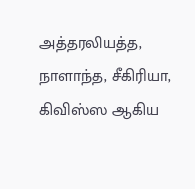அத்தரலியத்த, நாளாந்த, சீகிரியா, கிவிஸ்ஸ ஆகிய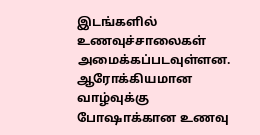இடங்களில் உணவுச்சாலைகள் அமைக்கப்படவுள்ளன.
ஆரோக்கியமான வாழ்வுக்கு போஷாக்கான உணவு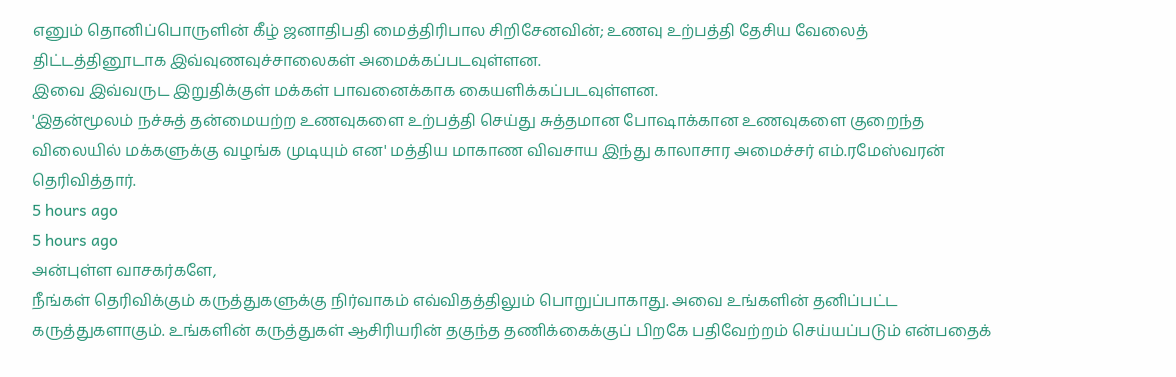எனும் தொனிப்பொருளின் கீழ் ஜனாதிபதி மைத்திரிபால சிறிசேனவின்; உணவு உற்பத்தி தேசிய வேலைத் திட்டத்தினூடாக இவ்வுணவுச்சாலைகள் அமைக்கப்படவுள்ளன.
இவை இவ்வருட இறுதிக்குள் மக்கள் பாவனைக்காக கையளிக்கப்படவுள்ளன.
'இதன்மூலம் நச்சுத் தன்மையற்ற உணவுகளை உற்பத்தி செய்து சுத்தமான போஷாக்கான உணவுகளை குறைந்த விலையில் மக்களுக்கு வழங்க முடியும் என' மத்திய மாகாண விவசாய இந்து காலாசார அமைச்சர் எம்.ரமேஸ்வரன் தெரிவித்தார்.
5 hours ago
5 hours ago
அன்புள்ள வாசகர்களே,
நீங்கள் தெரிவிக்கும் கருத்துகளுக்கு நிர்வாகம் எவ்விதத்திலும் பொறுப்பாகாது. அவை உங்களின் தனிப்பட்ட கருத்துகளாகும். உங்களின் கருத்துகள் ஆசிரியரின் தகுந்த தணிக்கைக்குப் பிறகே பதிவேற்றம் செய்யப்படும் என்பதைக்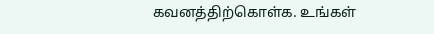கவனத்திற்கொள்க. உங்கள்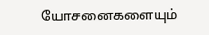யோசனைகளையும்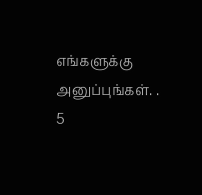எங்களுக்கு அனுப்புங்கள். .
5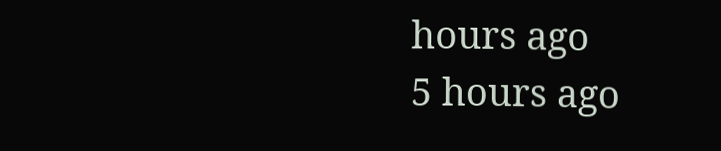hours ago
5 hours ago